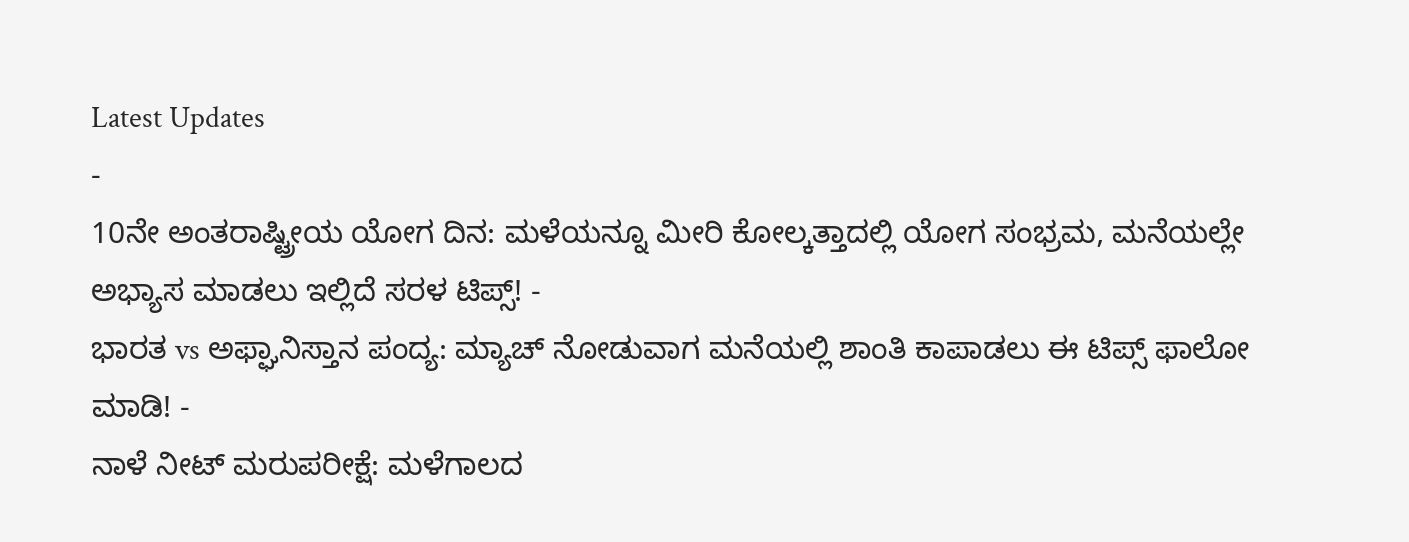Latest Updates
-
10ನೇ ಅಂತರಾಷ್ಟ್ರೀಯ ಯೋಗ ದಿನ: ಮಳೆಯನ್ನೂ ಮೀರಿ ಕೋಲ್ಕತ್ತಾದಲ್ಲಿ ಯೋಗ ಸಂಭ್ರಮ, ಮನೆಯಲ್ಲೇ ಅಭ್ಯಾಸ ಮಾಡಲು ಇಲ್ಲಿದೆ ಸರಳ ಟಿಪ್ಸ್! -
ಭಾರತ vs ಅಫ್ಘಾನಿಸ್ತಾನ ಪಂದ್ಯ: ಮ್ಯಾಚ್ ನೋಡುವಾಗ ಮನೆಯಲ್ಲಿ ಶಾಂತಿ ಕಾಪಾಡಲು ಈ ಟಿಪ್ಸ್ ಫಾಲೋ ಮಾಡಿ! -
ನಾಳೆ ನೀಟ್ ಮರುಪರೀಕ್ಷೆ: ಮಳೆಗಾಲದ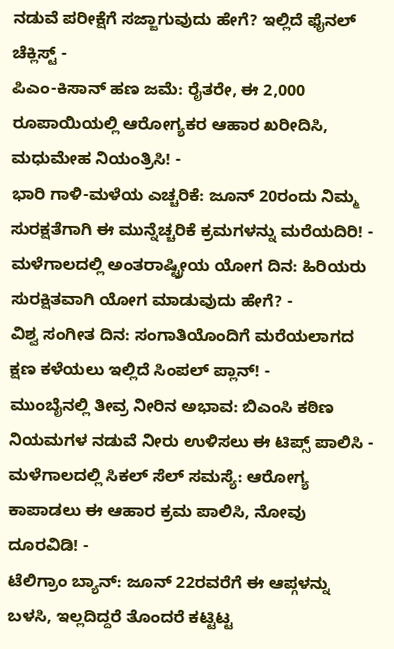ನಡುವೆ ಪರೀಕ್ಷೆಗೆ ಸಜ್ಜಾಗುವುದು ಹೇಗೆ? ಇಲ್ಲಿದೆ ಫೈನಲ್ ಚೆಕ್ಲಿಸ್ಟ್ -
ಪಿಎಂ-ಕಿಸಾನ್ ಹಣ ಜಮೆ: ರೈತರೇ, ಈ 2,000 ರೂಪಾಯಿಯಲ್ಲಿ ಆರೋಗ್ಯಕರ ಆಹಾರ ಖರೀದಿಸಿ, ಮಧುಮೇಹ ನಿಯಂತ್ರಿಸಿ! -
ಭಾರಿ ಗಾಳಿ-ಮಳೆಯ ಎಚ್ಚರಿಕೆ: ಜೂನ್ 20ರಂದು ನಿಮ್ಮ ಸುರಕ್ಷತೆಗಾಗಿ ಈ ಮುನ್ನೆಚ್ಚರಿಕೆ ಕ್ರಮಗಳನ್ನು ಮರೆಯದಿರಿ! -
ಮಳೆಗಾಲದಲ್ಲಿ ಅಂತರಾಷ್ಟ್ರೀಯ ಯೋಗ ದಿನ: ಹಿರಿಯರು ಸುರಕ್ಷಿತವಾಗಿ ಯೋಗ ಮಾಡುವುದು ಹೇಗೆ? -
ವಿಶ್ವ ಸಂಗೀತ ದಿನ: ಸಂಗಾತಿಯೊಂದಿಗೆ ಮರೆಯಲಾಗದ ಕ್ಷಣ ಕಳೆಯಲು ಇಲ್ಲಿದೆ ಸಿಂಪಲ್ ಪ್ಲಾನ್! -
ಮುಂಬೈನಲ್ಲಿ ತೀವ್ರ ನೀರಿನ ಅಭಾವ: ಬಿಎಂಸಿ ಕಠಿಣ ನಿಯಮಗಳ ನಡುವೆ ನೀರು ಉಳಿಸಲು ಈ ಟಿಪ್ಸ್ ಪಾಲಿಸಿ -
ಮಳೆಗಾಲದಲ್ಲಿ ಸಿಕಲ್ ಸೆಲ್ ಸಮಸ್ಯೆ: ಆರೋಗ್ಯ ಕಾಪಾಡಲು ಈ ಆಹಾರ ಕ್ರಮ ಪಾಲಿಸಿ, ನೋವು ದೂರವಿಡಿ! -
ಟೆಲಿಗ್ರಾಂ ಬ್ಯಾನ್: ಜೂನ್ 22ರವರೆಗೆ ಈ ಆಪ್ಗಳನ್ನು ಬಳಸಿ, ಇಲ್ಲದಿದ್ದರೆ ತೊಂದರೆ ಕಟ್ಟಿಟ್ಟ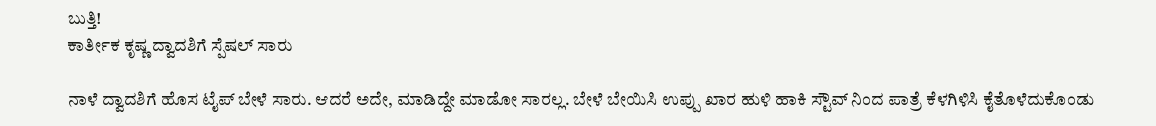ಬುತ್ತಿ!
ಕಾರ್ತೀಕ ಕೃಷ್ಣ ದ್ವಾದಶಿಗೆ ಸ್ಪೆಷಲ್ ಸಾರು

ನಾಳೆ ದ್ವಾದಶಿಗೆ ಹೊಸ ಟೈಪ್ ಬೇಳೆ ಸಾರು. ಆದರೆ ಅದೇ, ಮಾಡಿದ್ದೇ ಮಾಡೋ ಸಾರಲ್ಲ. ಬೇಳೆ ಬೇಯಿಸಿ ಉಪ್ಪು ಖಾರ ಹುಳಿ ಹಾಕಿ ಸ್ಟೌವ್ ನಿಂದ ಪಾತ್ರೆ ಕೆಳಗಿಳಿಸಿ ಕೈತೊಳೆದುಕೊಂಡು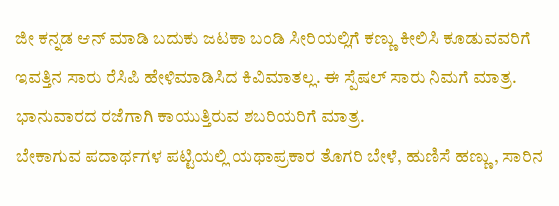ಜೀ ಕನ್ನಡ ಆನ್ ಮಾಡಿ ಬದುಕು ಜಟಕಾ ಬಂಡಿ ಸೀರಿಯಲ್ಲಿಗೆ ಕಣ್ಣು ಕೀಲಿಸಿ ಕೂಡುವವರಿಗೆ ಇವತ್ತಿನ ಸಾರು ರೆಸಿಪಿ ಹೇಳಿಮಾಡಿಸಿದ ಕಿವಿಮಾತಲ್ಲ. ಈ ಸ್ಪೆಷಲ್ ಸಾರು ನಿಮಗೆ ಮಾತ್ರ. ಭಾನುವಾರದ ರಜೆಗಾಗಿ ಕಾಯುತ್ತಿರುವ ಶಬರಿಯರಿಗೆ ಮಾತ್ರ.
ಬೇಕಾಗುವ ಪದಾರ್ಥಗಳ ಪಟ್ಟಿಯಲ್ಲಿ ಯಥಾಪ್ರಕಾರ ತೊಗರಿ ಬೇಳೆ, ಹುಣಿಸೆ ಹಣ್ಣು, ಸಾರಿನ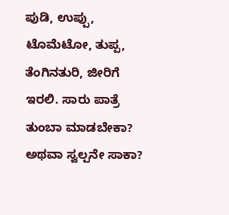ಪುಡಿ, ಉಪ್ಪು, ಟೊಮೆಟೋ, ತುಪ್ಪ, ತೆಂಗಿನತುರಿ, ಜೀರಿಗೆ ಇರಲಿ. ಸಾರು ಪಾತ್ರೆ ತುಂಬಾ ಮಾಡಬೇಕಾ? ಅಥವಾ ಸ್ವಲ್ಪನೇ ಸಾಕಾ?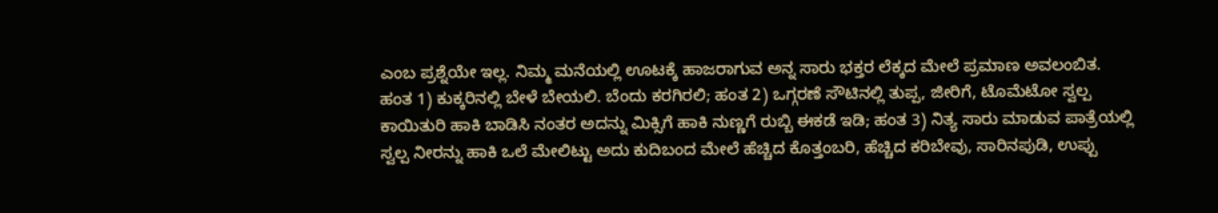ಎಂಬ ಪ್ರಶ್ನೆಯೇ ಇಲ್ಲ. ನಿಮ್ಮ ಮನೆಯಲ್ಲಿ ಊಟಕ್ಕೆ ಹಾಜರಾಗುವ ಅನ್ನ ಸಾರು ಭಕ್ತರ ಲೆಕ್ಕದ ಮೇಲೆ ಪ್ರಮಾಣ ಅವಲಂಬಿತ.
ಹಂತ 1) ಕುಕ್ಕರಿನಲ್ಲಿ ಬೇಳೆ ಬೇಯಲಿ. ಬೆಂದು ಕರಗಿರಲಿ; ಹಂತ 2) ಒಗ್ಗರಣೆ ಸೌಟಿನಲ್ಲಿ ತುಪ್ಪ, ಜೀರಿಗೆ, ಟೊಮೆಟೋ ಸ್ವಲ್ಪ ಕಾಯಿತುರಿ ಹಾಕಿ ಬಾಡಿಸಿ ನಂತರ ಅದನ್ನು ಮಿಕ್ಸಿಗೆ ಹಾಕಿ ನುಣ್ಣಗೆ ರುಬ್ಬಿ ಈಕಡೆ ಇಡಿ; ಹಂತ 3) ನಿತ್ಯ ಸಾರು ಮಾಡುವ ಪಾತ್ರೆಯಲ್ಲಿ ಸ್ವಲ್ಪ ನೀರನ್ನು ಹಾಕಿ ಒಲೆ ಮೇಲಿಟ್ಟು ಅದು ಕುದಿಬಂದ ಮೇಲೆ ಹೆಚ್ಚಿದ ಕೊತ್ತಂಬರಿ, ಹೆಚ್ಚಿದ ಕರಿಬೇವು, ಸಾರಿನಪುಡಿ, ಉಪ್ಪು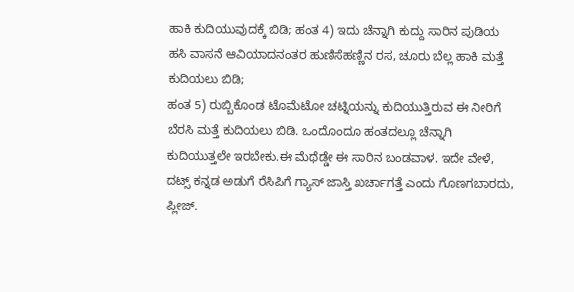ಹಾಕಿ ಕುದಿಯುವುದಕ್ಕೆ ಬಿಡಿ; ಹಂತ 4) ಇದು ಚೆನ್ನಾಗಿ ಕುದ್ದು ಸಾರಿನ ಪುಡಿಯ ಹಸಿ ವಾಸನೆ ಆವಿಯಾದನಂತರ ಹುಣಿಸೆಹಣ್ಣಿನ ರಸ, ಚೂರು ಬೆಲ್ಲ ಹಾಕಿ ಮತ್ತೆ ಕುದಿಯಲು ಬಿಡಿ;
ಹಂತ 5) ರುಬ್ಬಿಕೊಂಡ ಟೊಮೆಟೋ ಚಟ್ನಿಯನ್ನು ಕುದಿಯುತ್ತಿರುವ ಈ ನೀರಿಗೆ ಬೆರಸಿ ಮತ್ತೆ ಕುದಿಯಲು ಬಿಡಿ. ಒಂದೊಂದೂ ಹಂತದಲ್ಲೂ ಚೆನ್ನಾಗಿ ಕುದಿಯುತ್ತಲೇ ಇರಬೇಕು.ಈ ಮೆಥೆಡ್ಡೇ ಈ ಸಾರಿನ ಬಂಡವಾಳ. ಇದೇ ವೇಳೆ, ದಟ್ಸ್ ಕನ್ನಡ ಅಡುಗೆ ರೆಸಿಪಿಗೆ ಗ್ಯಾಸ್ ಜಾಸ್ತಿ ಖರ್ಚಾಗತ್ತೆ ಎಂದು ಗೊಣಗಬಾರದು, ಪ್ಲೀಜ್.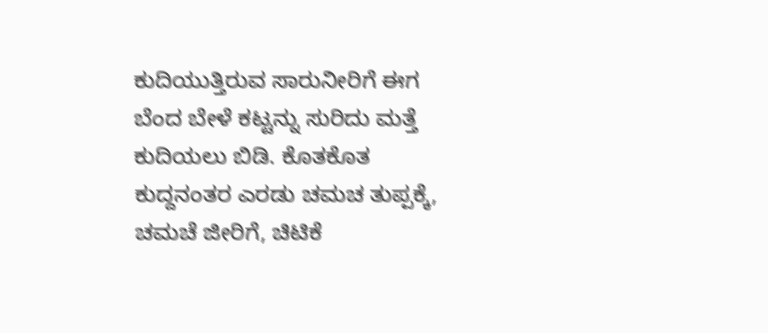ಕುದಿಯುತ್ತಿರುವ ಸಾರುನೀರಿಗೆ ಈಗ ಬೆಂದ ಬೇಳೆ ಕಟ್ಟನ್ನು ಸುರಿದು ಮತ್ತೆ ಕುದಿಯಲು ಬಿಡಿ. ಕೊತಕೊತ ಕುದ್ದನಂತರ ಎರಡು ಚಮಚ ತುಪ್ಪಕ್ಕೆ, ಚಮಚೆ ಜೀರಿಗೆ, ಚಿಟಿಕೆ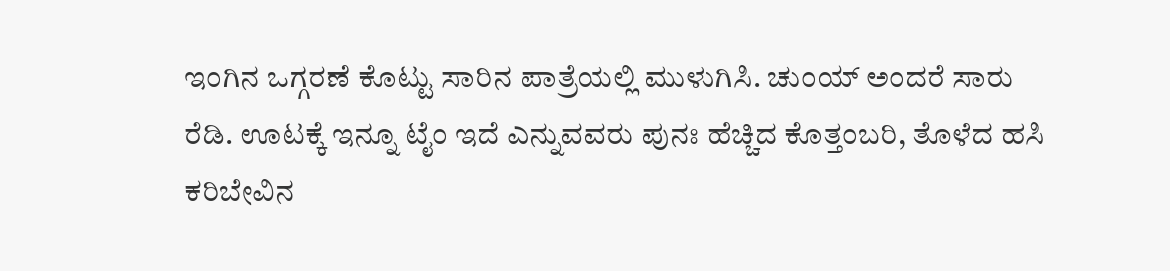ಇಂಗಿನ ಒಗ್ಗರಣೆ ಕೊಟ್ಟು ಸಾರಿನ ಪಾತ್ರೆಯಲ್ಲಿ ಮುಳುಗಿಸಿ. ಚುಂಯ್ ಅಂದರೆ ಸಾರು ರೆಡಿ. ಊಟಕ್ಕೆ ಇನ್ನೂ ಟೈಂ ಇದೆ ಎನ್ನುವವರು ಪುನಃ ಹೆಚ್ಚಿದ ಕೊತ್ತಂಬರಿ, ತೊಳೆದ ಹಸಿ ಕರಿಬೇವಿನ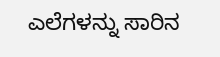ಎಲೆಗಳನ್ನು ಸಾರಿನ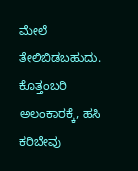ಮೇಲೆ ತೇಲಿಬಿಡಬಹುದು. ಕೊತ್ತಂಬರಿ ಅಲಂಕಾರಕ್ಕೆ, ಹಸಿ ಕರಿಬೇವು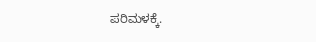ಪರಿಮಳಕ್ಕೆ.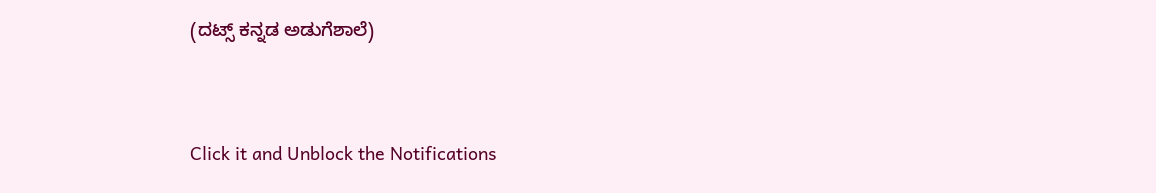(ದಟ್ಸ್ ಕನ್ನಡ ಅಡುಗೆಶಾಲೆ)



Click it and Unblock the Notifications